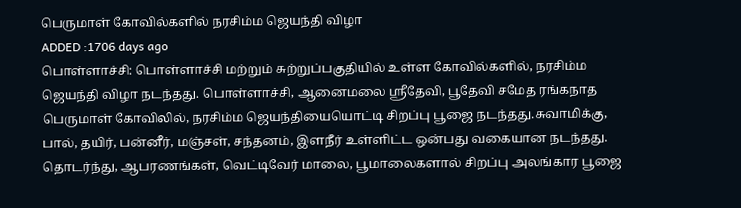பெருமாள் கோவில்களில் நரசிம்ம ஜெயந்தி விழா
ADDED :1706 days ago
பொள்ளாச்சி: பொள்ளாச்சி மற்றும் சுற்றுப்பகுதியில் உள்ள கோவில்களில், நரசிம்ம ஜெயந்தி விழா நடந்தது. பொள்ளாச்சி, ஆனைமலை ஸ்ரீதேவி, பூதேவி சமேத ரங்கநாத பெருமாள் கோவிலில், நரசிம்ம ஜெயந்தியையொட்டி சிறப்பு பூஜை நடந்தது.சுவாமிக்கு, பால், தயிர், பன்னீர், மஞ்சள், சந்தனம், இளநீர் உள்ளிட்ட ஒன்பது வகையான நடந்தது. தொடர்ந்து, ஆபரணங்கள், வெட்டிவேர் மாலை, பூமாலைகளால் சிறப்பு அலங்கார பூஜை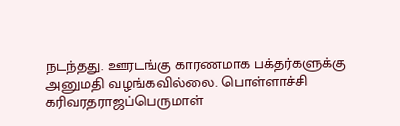நடந்தது. ஊரடங்கு காரணமாக பக்தர்களுக்கு அனுமதி வழங்கவில்லை. பொள்ளாச்சி கரிவரதராஜப்பெருமாள்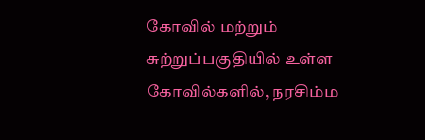கோவில் மற்றும் சுற்றுப்பகுதியில் உள்ள கோவில்களில், நரசிம்ம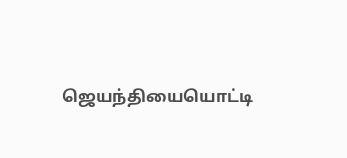ஜெயந்தியையொட்டி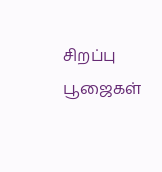சிறப்பு பூஜைகள்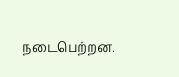நடைபெற்றன.